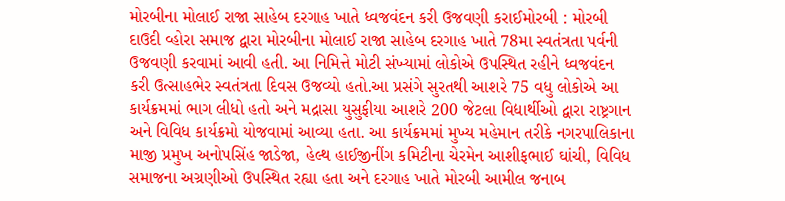મોરબીના મોલાઈ રાજા સાહેબ દરગાહ ખાતે ધ્વજવંદન કરી ઉજવણી કરાઈમોરબી : મોરબી દાઉદી વ્હોરા સમાજ દ્વારા મોરબીના મોલાઈ રાજા સાહેબ દરગાહ ખાતે 78મા સ્વતંત્રતા પર્વની ઉજવણી કરવામાં આવી હતી. આ નિમિત્તે મોટી સંખ્યામાં લોકોએ ઉપસ્થિત રહીને ધ્વજવંદન કરી ઉત્સાહભેર સ્વતંત્રતા દિવસ ઉજવ્યો હતો.આ પ્રસંગે સુરતથી આશરે 75 વધુ લોકોએ આ કાર્યક્રમમાં ભાગ લીધો હતો અને મદ્રાસા યુસુફીયા આશરે 200 જેટલા વિદ્યાર્થીઓ દ્વારા રાષ્ટ્રગાન અને વિવિધ કાર્યક્રમો યોજવામાં આવ્યા હતા. આ કાર્યક્રમમાં મુખ્ય મહેમાન તરીકે નગરપાલિકાના માજી પ્રમુખ અનોપસિંહ જાડેજા, હેલ્થ હાઈજીનીંગ કમિટીના ચેરમેન આશીફભાઈ ઘાંચી, વિવિધ સમાજના અગ્રણીઓ ઉપસ્થિત રહ્યા હતા અને દરગાહ ખાતે મોરબી આમીલ જનાબ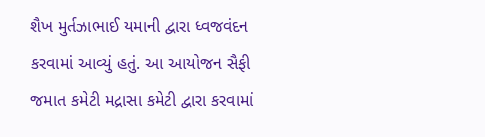શૈખ મુર્તઝાભાઈ યમાની દ્વારા ધ્વજવંદન કરવામાં આવ્યું હતું. આ આયોજન સૈફી જમાત કમેટી મદ્રાસા કમેટી દ્વારા કરવામાં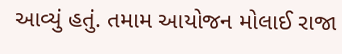આવ્યું હતું. તમામ આયોજન મોલાઈ રાજા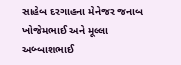સાહેબ દરગાહના મેનેજર જનાબ ખોજેમભાઈ અને મૂલ્લા અબ્બાશભાઈ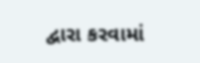દ્વારા કરવામાં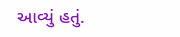આવ્યું હતું.